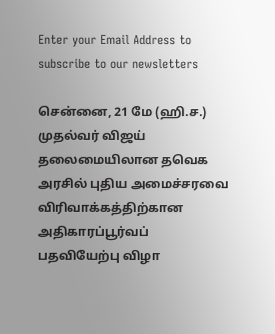Enter your Email Address to subscribe to our newsletters

சென்னை, 21 மே (ஹி.ச.)
முதல்வர் விஜய் தலைமையிலான தவெக அரசில் புதிய அமைச்சரவை விரிவாக்கத்திற்கான அதிகாரப்பூர்வப் பதவியேற்பு விழா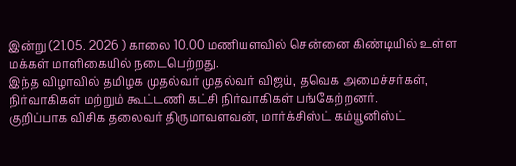இன்று (21.05. 2026 ) காலை 10.00 மணியளவில் சென்னை கிண்டியில் உள்ள மக்கள் மாளிகையில் நடைபெற்றது.
இந்த விழாவில் தமிழக முதல்வர் முதல்வர் விஜய், தவெக அமைச்சர்கள், நிர்வாகிகள் மற்றும் கூட்டணி கட்சி நிர்வாகிகள் பங்கேற்றனர்.
குறிப்பாக விசிக தலைவர் திருமாவளவன், மார்க்சிஸ்ட் கம்யூனிஸ்ட்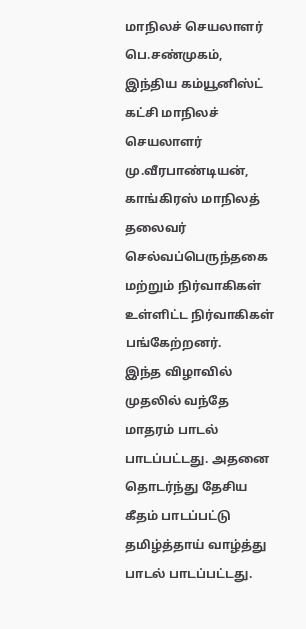மாநிலச் செயலாளர் பெ.சண்முகம், இந்திய கம்யூனிஸ்ட் கட்சி மாநிலச் செயலாளர் மு.வீரபாண்டியன், காங்கிரஸ் மாநிலத் தலைவர் செல்வப்பெருந்தகை மற்றும் நிர்வாகிகள் உள்ளிட்ட நிர்வாகிகள் பங்கேற்றனர்.
இந்த விழாவில் முதலில் வந்தே மாதரம் பாடல் பாடப்பட்டது. அதனை தொடர்ந்து தேசிய கீதம் பாடப்பட்டு தமிழ்த்தாய் வாழ்த்து பாடல் பாடப்பட்டது.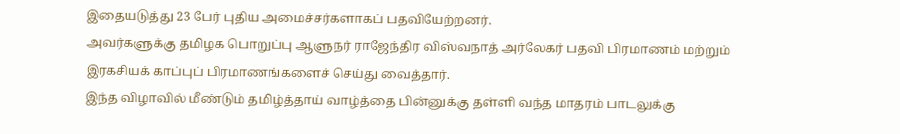இதையடுத்து 23 பேர் புதிய அமைச்சர்களாகப் பதவியேற்றனர்.
அவர்களுக்கு தமிழக பொறுப்பு ஆளுநர் ராஜேந்திர விஸ்வநாத் அர்லேகர் பதவி பிரமாணம் மற்றும் இரகசியக் காப்புப் பிரமாணங்களைச் செய்து வைத்தார்.
இந்த விழாவில் மீண்டும் தமிழ்த்தாய் வாழ்த்தை பின்னுக்கு தள்ளி வந்த மாதரம் பாடலுக்கு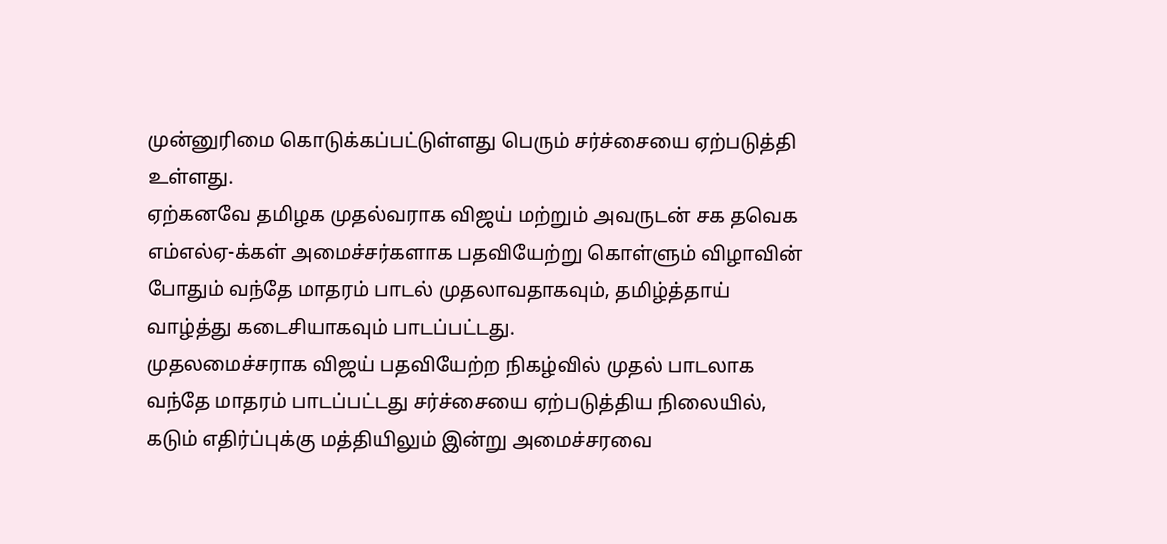முன்னுரிமை கொடுக்கப்பட்டுள்ளது பெரும் சர்ச்சையை ஏற்படுத்தி உள்ளது.
ஏற்கனவே தமிழக முதல்வராக விஜய் மற்றும் அவருடன் சக தவெக எம்எல்ஏ-க்கள் அமைச்சர்களாக பதவியேற்று கொள்ளும் விழாவின் போதும் வந்தே மாதரம் பாடல் முதலாவதாகவும், தமிழ்த்தாய் வாழ்த்து கடைசியாகவும் பாடப்பட்டது.
முதலமைச்சராக விஜய் பதவியேற்ற நிகழ்வில் முதல் பாடலாக வந்தே மாதரம் பாடப்பட்டது சர்ச்சையை ஏற்படுத்திய நிலையில், கடும் எதிர்ப்புக்கு மத்தியிலும் இன்று அமைச்சரவை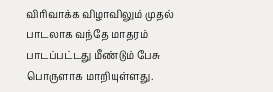விரிவாக்க விழாவிலும் முதல் பாடலாக வந்தே மாதரம் பாடப்பட்டது மீண்டும் பேசு பொருளாக மாறியுள்ளது.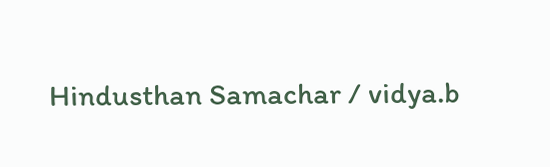Hindusthan Samachar / vidya.b